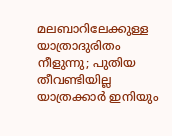മലബാറിലേക്കുള്ള യാത്രാദുരിതം നീളുന്നു; പുതിയ തീവണ്ടിയില്ല യാത്രക്കാർ ഇനിയും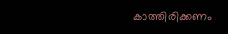കാത്തിരിക്കണം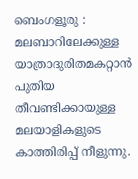ബെംഗളൂരു : മലബാറിലേക്കുള്ള യാത്രാദുരിതമകറ്റാൻ പുതിയ തീവണ്ടിക്കായുള്ള മലയാളികളുടെ കാത്തിരിപ്പ് നീളുന്നു.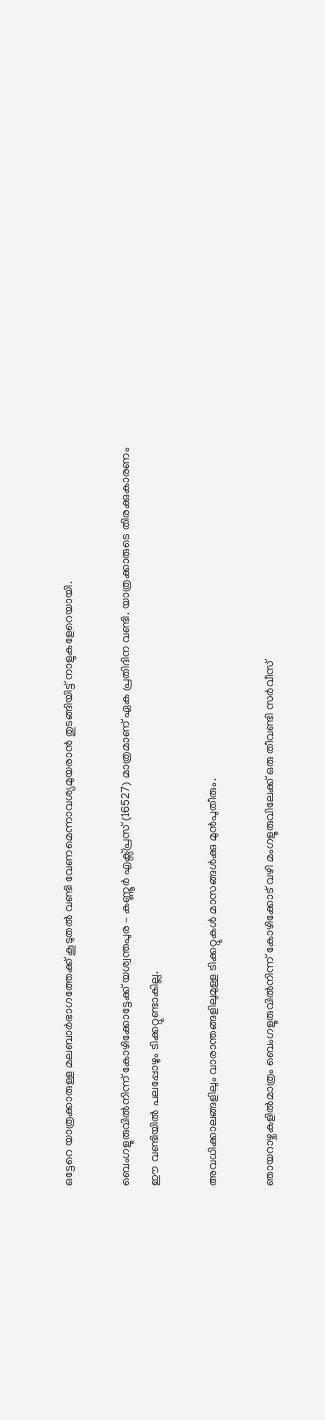ഒട്ടേറെ യാത്രക്കാരുള്ള മലബാർഭാഗത്തേക്ക് കൂടുതൽ വണ്ടി വേണമെന്നാവശ്യമുയരാൻ തുടങ്ങിയിട്ട് നാളുകളേറെയായി.

ബെംഗളൂരുവിൽനിന്ന് കോഴിക്കോട്ടേക്ക് യശ്വന്തപുര – കണ്ണൂർ എക്സ്‌പ്രസ് (16527) മാത്രമാണ് ഏക പ്രതിദിന വണ്ടി. യാത്രക്കാരുടെ തിരക്കുകാരണം ഈ വണ്ടിയിൽ പലപ്പോഴും ടിക്കറ്റുണ്ടാകില്ല.

അവധിക്കാലങ്ങളിലും വാരാന്തങ്ങളിലുമുള്ള ടിക്കറ്റുകൾ മാസങ്ങൾക്കു മുൻപുതീരും.

ഞായറാഴ്ചകളിൽമാത്രം ബെംഗളൂരുവിൽനിന്ന് കോഴിക്കോട് വഴി മംഗളൂരുവിലേക്ക് ഒരു തീവണ്ടി സർവീസ്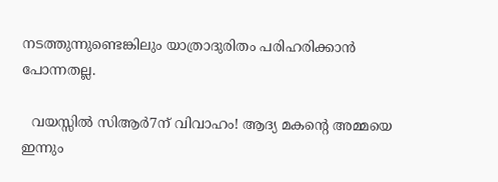നടത്തുന്നുണ്ടെങ്കിലും യാത്രാദുരിതം പരിഹരിക്കാൻ പോന്നതല്ല.

  വയസ്സിൽ സിആർ7ന് വിവാഹം! ആദ്യ മകന്റെ അമ്മയെ ഇന്നും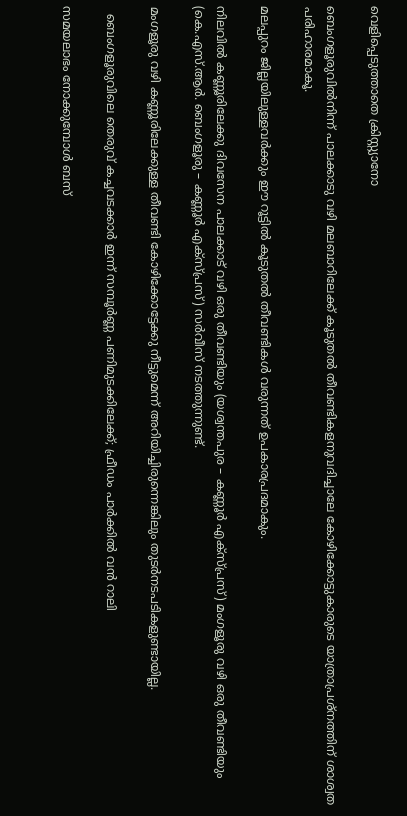വെളിപ്പെടുത്താതെ ക്രിസ്റ്റ്യാനോ

ബെംഗളൂരുവിൽനിന്ന് പാലക്കാടു വഴി മലബാറിലേക്ക് കൂടുതൽ തീവണ്ടികളനുവദിച്ചാലേ കോഴിക്കോട്ടുകാരുടെ യാത്രാപ്രശ്നത്തിന് ശാശ്വത പരിഹാരമാകൂ.

മലപ്പുറം ജില്ലയിലുള്ളവർക്കും ഈ റൂട്ടിൽ കൂടുതൽ തീവണ്ടികൾ വരുന്നത് ഉപകാരപ്രദമാകും.

നിലവിൽ കണ്ണൂരിലേക്കു ദിവസേന പാലക്കാട് വഴി ഒരു തീവണ്ടിയും (യശ്വന്തപുര – കണ്ണൂർ എക്സ്‌പ്രസ്) മംഗളൂരു വഴി ഒരു തീവണ്ടിയും (കെ.എസ്.ആർ. ബെംഗളൂരു – കണ്ണൂർ എക്സ്‌പ്രസ്) സർവീസ് നടത്തുന്നുണ്ട്.

മംഗളൂരു വഴി കണ്ണൂരിലേക്കുള്ള തീവണ്ടി കോഴിക്കോട്ടേക്കു നീട്ടുമെന്ന് അറിയിച്ചിരുന്നെങ്കിലും തുടർനടപടികളുണ്ടായില്ല.

  ബെംഗളൂരുവിലെ തെരുവ് കച്ചവടക്കാർ ഇന്ന് സമ്പൂർണ്ണ പണിമുടക്കിലേക്ക്; ഫ്രീഡം പാർക്കിൽ വൻ റാലി

സമയലാഭം നോക്കുമ്പോൾ ബസ്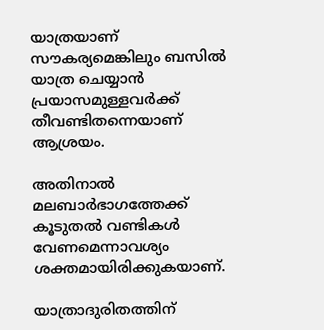യാത്രയാണ് സൗകര്യമെങ്കിലും ബസിൽ യാത്ര ചെയ്യാൻ പ്രയാസമുള്ളവർക്ക് തീവണ്ടിതന്നെയാണ് ആശ്രയം.

അതിനാൽ മലബാർഭാഗത്തേക്ക് കൂടുതൽ വണ്ടികൾ വേണമെന്നാവശ്യം ശക്തമായിരിക്കുകയാണ്.

യാത്രാദുരിതത്തിന്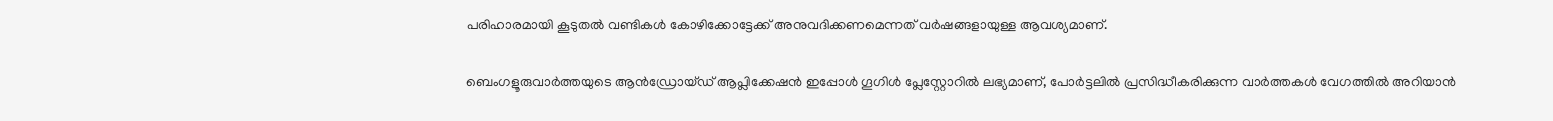പരിഹാരമായി കൂടുതൽ വണ്ടികൾ കോഴിക്കോട്ടേക്ക് അനുവദിക്കണമെന്നത് വർഷങ്ങളായുള്ള ആവശ്യമാണ്.

ബെംഗളൂരുവാർത്തയുടെ ആൻഡ്രോയ്ഡ് ആപ്ലിക്കേഷൻ ഇപ്പോൾ ഗൂഗിൾ പ്ലേസ്റ്റോറിൽ ലഭ്യമാണ്, പോർട്ടലിൽ പ്രസിദ്ധീകരിക്കുന്ന വാർത്തകൾ വേഗത്തിൽ അറിയാൻ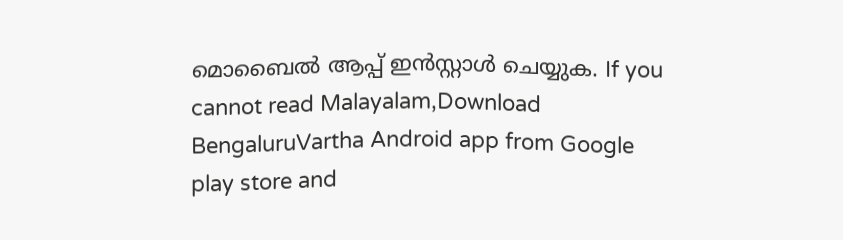മൊബൈൽ ആപ്പ് ഇൻസ്റ്റാൾ ചെയ്യുക. If you cannot read Malayalam,Download BengaluruVartha Android app from Google play store and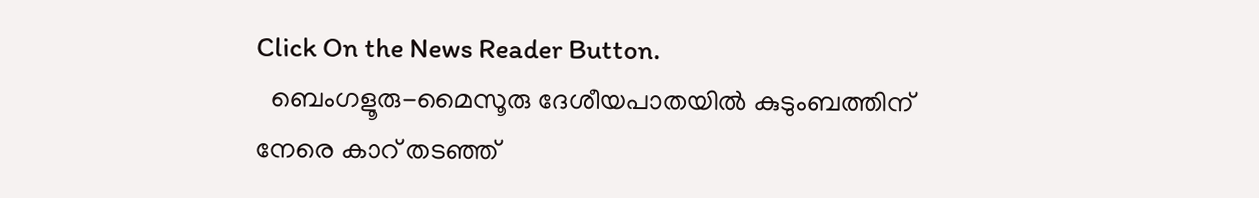Click On the News Reader Button.
  ബെംഗളൂരു-മൈസൂരു ദേശീയപാതയിൽ കുടുംബത്തിന് നേരെ കാറ് തടഞ്ഞ്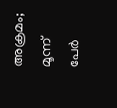അക്രമം; മൂന്ന് പേർ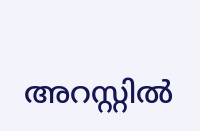അറസ്റ്റിൽ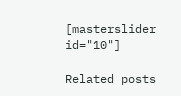[masterslider id="10"]

Related posts